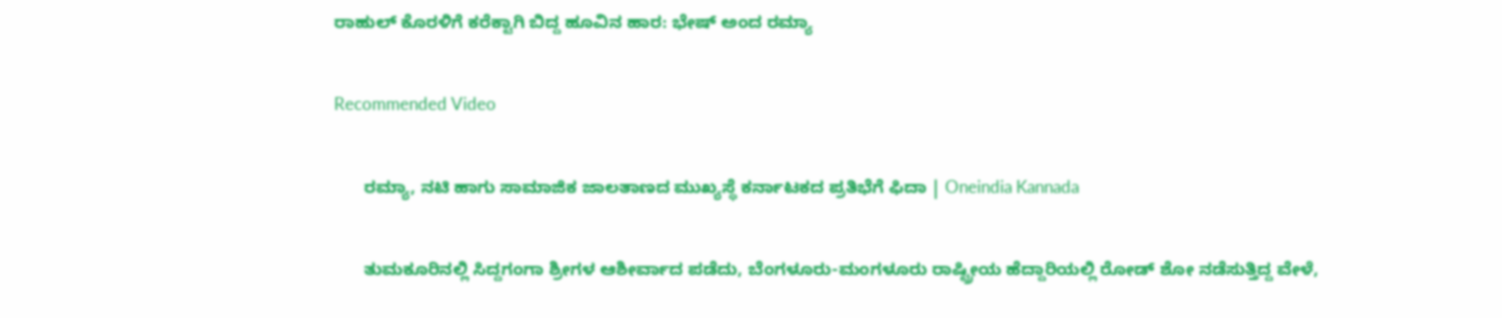ರಾಹುಲ್ ಕೊರಳಿಗೆ ಕರೆಕ್ಟಾಗಿ ಬಿದ್ದ ಹೂವಿನ ಹಾರ: ಭೇಷ್ ಅಂದ ರಮ್ಯಾ

Recommended Video

      ರಮ್ಯಾ, ನಟಿ ಹಾಗು ಸಾಮಾಜಿಕ ಜಾಲತಾಣದ ಮುಖ್ಯಸ್ಥೆ ಕರ್ನಾಟಕದ ಪ್ರತಿಭೆಗೆ ಫಿದಾ | Oneindia Kannada

      ತುಮಕೂರಿನಲ್ಲಿ ಸಿದ್ದಗಂಗಾ ಶ್ರೀಗಳ ಆಶೀರ್ವಾದ ಪಡೆದು, ಬೆಂಗಳೂರು-ಮಂಗಳೂರು ರಾಷ್ಟ್ರೀಯ ಹೆದ್ದಾರಿಯಲ್ಲಿ ರೋಡ್ ಶೋ ನಡೆಸುತ್ತಿದ್ದ ವೇಳೆ,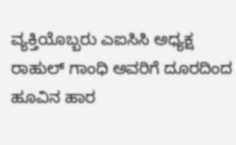ವ್ಯಕ್ತಿಯೊಬ್ಬರು ಎಐಸಿಸಿ ಅಧ್ಯಕ್ಷ ರಾಹುಲ್ ಗಾಂಧಿ ಅವರಿಗೆ ದೂರದಿಂದ ಹೂವಿನ ಹಾರ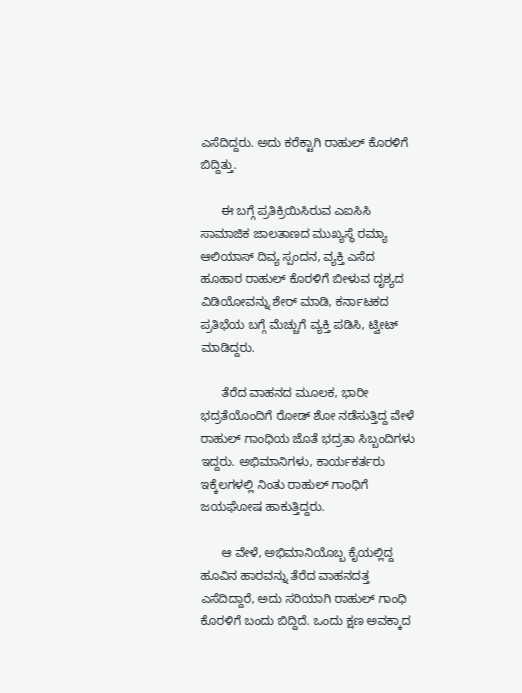ಎಸೆದಿದ್ದರು. ಅದು ಕರೆಕ್ಟಾಗಿ ರಾಹುಲ್ ಕೊರಳಿಗೆ ಬಿದ್ದಿತ್ತು.

      ಈ ಬಗ್ಗೆ ಪ್ರತಿಕ್ರಿಯಿಸಿರುವ ಎಐಸಿಸಿ ಸಾಮಾಜಿಕ ಜಾಲತಾಣದ ಮುಖ್ಯಸ್ಥೆ ರಮ್ಯಾ ಆಲಿಯಾಸ್ ದಿವ್ಯ ಸ್ಪಂದನ, ವ್ಯಕ್ತಿ ಎಸೆದ ಹೂಹಾರ ರಾಹುಲ್ ಕೊರಳಿಗೆ ಬೀಳುವ ದೃಶ್ಯದ ವಿಡಿಯೋವನ್ನು ಶೇರ್ ಮಾಡಿ, ಕರ್ನಾಟಕದ ಪ್ರತಿಭೆಯ ಬಗ್ಗೆ ಮೆಚ್ಚುಗೆ ವ್ಯಕ್ತಿ ಪಡಿಸಿ, ಟ್ವೀಟ್ ಮಾಡಿದ್ದರು.

      ತೆರೆದ ವಾಹನದ ಮೂಲಕ, ಭಾರೀ ಭದ್ರತೆಯೊಂದಿಗೆ ರೋಡ್ ಶೋ ನಡೆಸುತ್ತಿದ್ದ ವೇಳೆ ರಾಹುಲ್ ಗಾಂಧಿಯ ಜೊತೆ ಭದ್ರತಾ ಸಿಬ್ಬಂದಿಗಳು ಇದ್ದರು. ಅಭಿಮಾನಿಗಳು, ಕಾರ್ಯಕರ್ತರು ಇಕ್ಕೆಲಗಳಲ್ಲಿ ನಿಂತು ರಾಹುಲ್ ಗಾಂಧಿಗೆ ಜಯಘೋಷ ಹಾಕುತ್ತಿದ್ದರು.

      ಆ ವೇಳೆ, ಅಭಿಮಾನಿಯೊಬ್ಬ ಕೈಯಲ್ಲಿದ್ದ ಹೂವಿನ ಹಾರವನ್ನು ತೆರೆದ ವಾಹನದತ್ತ ಎಸೆದಿದ್ದಾರೆ, ಅದು ಸರಿಯಾಗಿ ರಾಹುಲ್ ಗಾಂಧಿ ಕೊರಳಿಗೆ ಬಂದು ಬಿದ್ದಿದೆ. ಒಂದು ಕ್ಷಣ ಅವಕ್ಕಾದ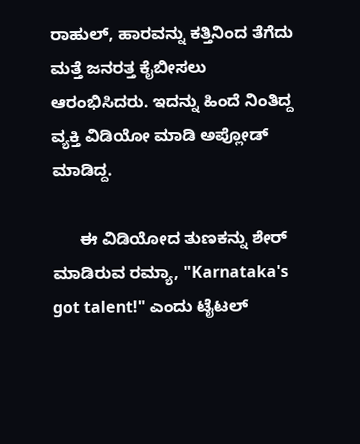ರಾಹುಲ್, ಹಾರವನ್ನು ಕತ್ತಿನಿಂದ ತೆಗೆದು ಮತ್ತೆ ಜನರತ್ತ ಕೈಬೀಸಲು ಆರಂಭಿಸಿದರು. ಇದನ್ನು ಹಿಂದೆ ನಿಂತಿದ್ದ ವ್ಯಕ್ತಿ ವಿಡಿಯೋ ಮಾಡಿ ಅಪ್ಲೋಡ್ ಮಾಡಿದ್ದ.

      ಈ ವಿಡಿಯೋದ ತುಣಕನ್ನು ಶೇರ್ ಮಾಡಿರುವ ರಮ್ಯಾ, "Karnataka's got talent!" ಎಂದು ಟೈಟಲ್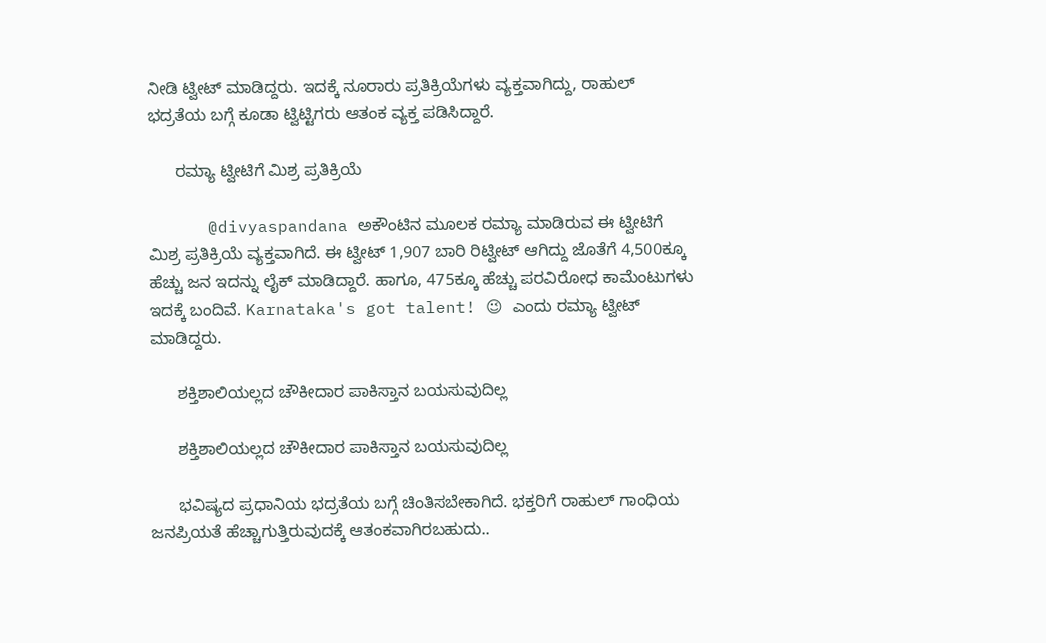ನೀಡಿ ಟ್ವೀಟ್ ಮಾಡಿದ್ದರು. ಇದಕ್ಕೆ ನೂರಾರು ಪ್ರತಿಕ್ರಿಯೆಗಳು ವ್ಯಕ್ತವಾಗಿದ್ದು, ರಾಹುಲ್ ಭದ್ರತೆಯ ಬಗ್ಗೆ ಕೂಡಾ ಟ್ವಿಟ್ಟಿಗರು ಆತಂಕ ವ್ಯಕ್ತ ಪಡಿಸಿದ್ದಾರೆ.

      ರಮ್ಯಾ ಟ್ವೀಟಿಗೆ ಮಿಶ್ರ ಪ್ರತಿಕ್ರಿಯೆ

      @divyaspandana ಅಕೌಂಟಿನ ಮೂಲಕ ರಮ್ಯಾ ಮಾಡಿರುವ ಈ ಟ್ವೀಟಿಗೆ ಮಿಶ್ರ ಪ್ರತಿಕ್ರಿಯೆ ವ್ಯಕ್ತವಾಗಿದೆ. ಈ ಟ್ವೀಟ್ 1,907 ಬಾರಿ ರಿಟ್ವೀಟ್ ಆಗಿದ್ದು ಜೊತೆಗೆ 4,500ಕ್ಕೂ ಹೆಚ್ಚು ಜನ ಇದನ್ನು ಲೈಕ್ ಮಾಡಿದ್ದಾರೆ. ಹಾಗೂ, 475ಕ್ಕೂ ಹೆಚ್ಚು ಪರವಿರೋಧ ಕಾಮೆಂಟುಗಳು ಇದಕ್ಕೆ ಬಂದಿವೆ. Karnataka's got talent! 😉 ಎಂದು ರಮ್ಯಾ ಟ್ವೀಟ್ ಮಾಡಿದ್ದರು.

      ಶಕ್ತಿಶಾಲಿಯಲ್ಲದ ಚೌಕೀದಾರ ಪಾಕಿಸ್ತಾನ ಬಯಸುವುದಿಲ್ಲ

      ಶಕ್ತಿಶಾಲಿಯಲ್ಲದ ಚೌಕೀದಾರ ಪಾಕಿಸ್ತಾನ ಬಯಸುವುದಿಲ್ಲ

      ಭವಿಷ್ಯದ ಪ್ರಧಾನಿಯ ಭದ್ರತೆಯ ಬಗ್ಗೆ ಚಿಂತಿಸಬೇಕಾಗಿದೆ. ಭಕ್ತರಿಗೆ ರಾಹುಲ್ ಗಾಂಧಿಯ ಜನಪ್ರಿಯತೆ ಹೆಚ್ಚಾಗುತ್ತಿರುವುದಕ್ಕೆ ಆತಂಕವಾಗಿರಬಹುದು..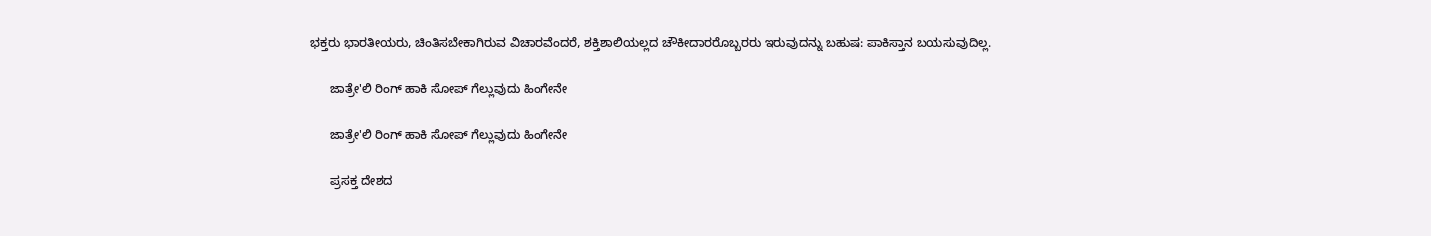ಭಕ್ತರು ಭಾರತೀಯರು, ಚಿಂತಿಸಬೇಕಾಗಿರುವ ವಿಚಾರವೆಂದರೆ, ಶಕ್ತಿಶಾಲಿಯಲ್ಲದ ಚೌಕೀದಾರರೊಬ್ಬರರು ಇರುವುದನ್ನು ಬಹುಷ: ಪಾಕಿಸ್ತಾನ ಬಯಸುವುದಿಲ್ಲ.

      ಜಾತ್ರೇ'ಲಿ ರಿಂಗ್ ಹಾಕಿ ಸೋಪ್ ಗೆಲ್ಲುವುದು ಹಿಂಗೇನೇ

      ಜಾತ್ರೇ'ಲಿ ರಿಂಗ್ ಹಾಕಿ ಸೋಪ್ ಗೆಲ್ಲುವುದು ಹಿಂಗೇನೇ

      ಪ್ರಸಕ್ತ ದೇಶದ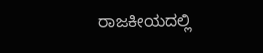ರಾಜಕೀಯದಲ್ಲಿ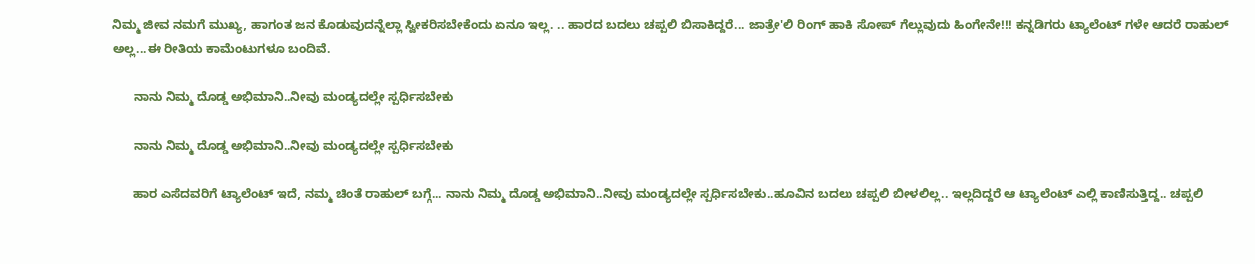ನಿಮ್ಮ ಜೀವ ನಮಗೆ ಮುಖ್ಯ, ಹಾಗಂತ ಜನ ಕೊಡುವುದನ್ನೆಲ್ಲಾ ಸ್ವೀಕರಿಸಬೇಕೆಂದು ಏನೂ ಇಲ್ಲ. .. ಹಾರದ ಬದಲು ಚಪ್ಪಲಿ ಬಿಸಾಕಿದ್ದರೆ... ಜಾತ್ರೇ'ಲಿ ರಿಂಗ್ ಹಾಕಿ ಸೋಪ್ ಗೆಲ್ಲುವುದು ಹಿಂಗೇನೇ!!! ಕನ್ನಡಿಗರು ಟ್ಯಾಲೆಂಟ್ ಗಳೇ ಆದರೆ ರಾಹುಲ್ ಅಲ್ಲ...ಈ ರೀತಿಯ ಕಾಮೆಂಟುಗಳೂ ಬಂದಿವೆ.

      ನಾನು ನಿಮ್ಮ ದೊಡ್ಡ ಅಭಿಮಾನಿ..ನೀವು ಮಂಡ್ಯದಲ್ಲೇ ಸ್ಪರ್ಧಿಸಬೇಕು

      ನಾನು ನಿಮ್ಮ ದೊಡ್ಡ ಅಭಿಮಾನಿ..ನೀವು ಮಂಡ್ಯದಲ್ಲೇ ಸ್ಪರ್ಧಿಸಬೇಕು

      ಹಾರ ಎಸೆದವರಿಗೆ ಟ್ಯಾಲೆಂಟ್ ಇದೆ, ನಮ್ಮ ಚಿಂತೆ ರಾಹುಲ್ ಬಗ್ಗೆ... ನಾನು ನಿಮ್ಮ ದೊಡ್ಡ ಅಭಿಮಾನಿ..ನೀವು ಮಂಡ್ಯದಲ್ಲೇ ಸ್ಪರ್ಧಿಸಬೇಕು..ಹೂವಿನ ಬದಲು ಚಪ್ಪಲಿ ಬೀಳಲಿಲ್ಲ.. ಇಲ್ಲದಿದ್ದರೆ ಆ ಟ್ಯಾಲೆಂಟ್ ಎಲ್ಲಿ ಕಾಣಿಸುತ್ತಿದ್ದ.. ಚಪ್ಪಲಿ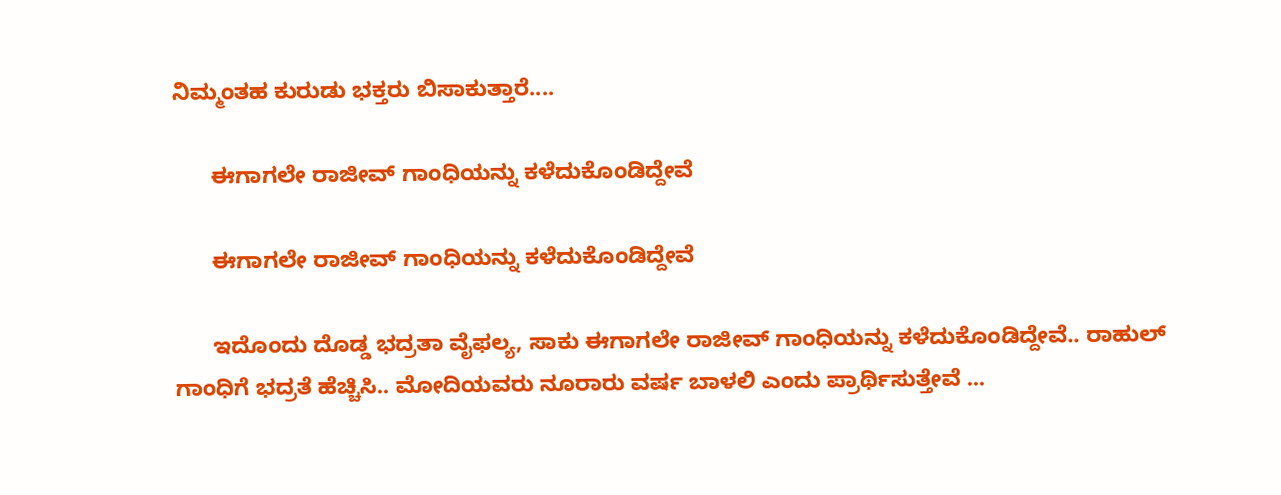ನಿಮ್ಮಂತಹ ಕುರುಡು ಭಕ್ತರು ಬಿಸಾಕುತ್ತಾರೆ....

      ಈಗಾಗಲೇ ರಾಜೀವ್ ಗಾಂಧಿಯನ್ನು ಕಳೆದುಕೊಂಡಿದ್ದೇವೆ

      ಈಗಾಗಲೇ ರಾಜೀವ್ ಗಾಂಧಿಯನ್ನು ಕಳೆದುಕೊಂಡಿದ್ದೇವೆ

      ಇದೊಂದು ದೊಡ್ಡ ಭದ್ರತಾ ವೈಫಲ್ಯ, ಸಾಕು ಈಗಾಗಲೇ ರಾಜೀವ್ ಗಾಂಧಿಯನ್ನು ಕಳೆದುಕೊಂಡಿದ್ದೇವೆ.. ರಾಹುಲ್ ಗಾಂಧಿಗೆ ಭದ್ರತೆ ಹೆಚ್ಚಿಸಿ.. ಮೋದಿಯವರು ನೂರಾರು ವರ್ಷ ಬಾಳಲಿ ಎಂದು ಪ್ರಾರ್ಥಿಸುತ್ತೇವೆ ...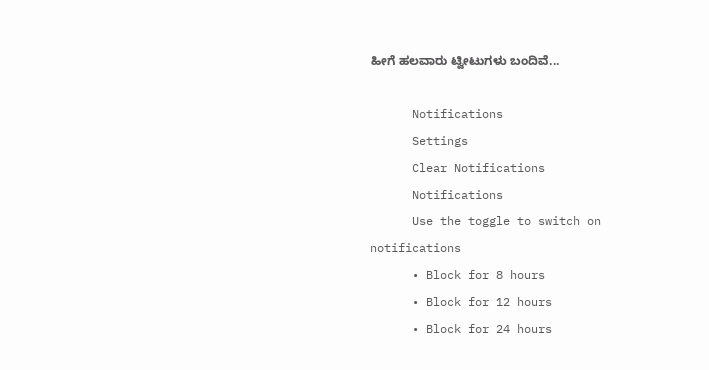ಹೀಗೆ ಹಲವಾರು ಟ್ವೀಟುಗಳು ಬಂದಿವೆ...

      Notifications
      Settings
      Clear Notifications
      Notifications
      Use the toggle to switch on notifications
      • Block for 8 hours
      • Block for 12 hours
      • Block for 24 hours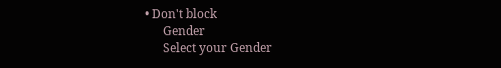• Don't block
      Gender
      Select your Gender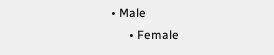• Male
      • Female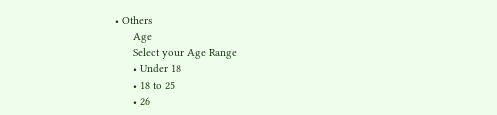• Others
      Age
      Select your Age Range
      • Under 18
      • 18 to 25
      • 26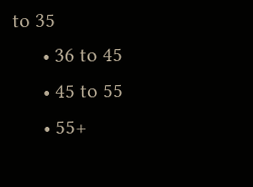to 35
      • 36 to 45
      • 45 to 55
      • 55+